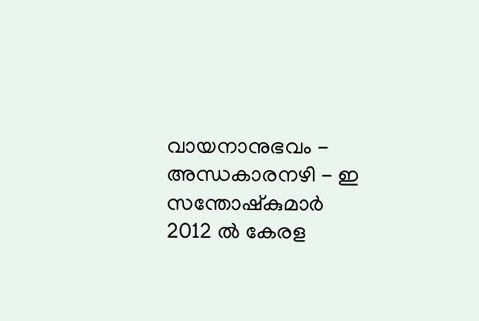വായനാനുഭവം - അന്ധകാരനഴി - ഇ സന്തോഷ്കുമാർ
2012 ൽ കേരള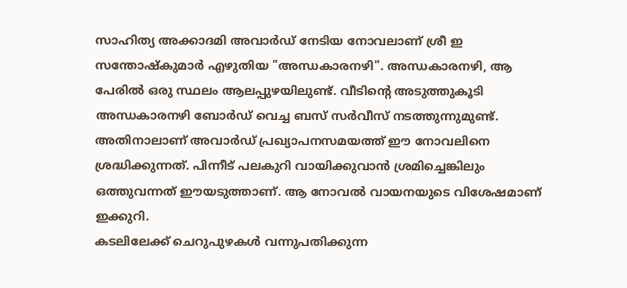സാഹിത്യ അക്കാദമി അവാർഡ് നേടിയ നോവലാണ് ശ്രീ ഇ സന്തോഷ്കുമാർ എഴുതിയ "അന്ധകാരനഴി". അന്ധകാരനഴി, ആ പേരിൽ ഒരു സ്ഥലം ആലപ്പുഴയിലുണ്ട്. വീടിന്റെ അടുത്തുകൂടി അന്ധകാരനഴി ബോർഡ് വെച്ച ബസ് സർവീസ് നടത്തുന്നുമുണ്ട്. അതിനാലാണ് അവാർഡ് പ്രഖ്യാപനസമയത്ത് ഈ നോവലിനെ ശ്രദ്ധിക്കുന്നത്. പിന്നീട് പലകുറി വായിക്കുവാൻ ശ്രമിച്ചെങ്കിലും ഒത്തുവന്നത് ഈയടുത്താണ്. ആ നോവൽ വായനയുടെ വിശേഷമാണ് ഇക്കുറി.
കടലിലേക്ക് ചെറുപുഴകൾ വന്നുപതിക്കുന്ന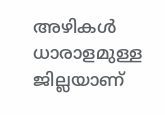അഴികൾ ധാരാളമുള്ള ജില്ലയാണ്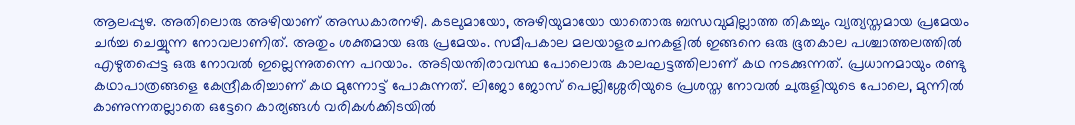ആലപ്പുഴ. അതിലൊരു അഴിയാണ് അന്ധകാരനഴി. കടലുമായോ, അഴിയുമായോ യാതൊരു ബന്ധവുമില്ലാത്ത തികച്ചും വ്യത്യസ്തമായ പ്രമേയം ചർച്ച ചെയ്യുന്ന നോവലാണിത്. അതും ശക്തമായ ഒരു പ്രമേയം. സമീപകാല മലയാളരചനകളിൽ ഇങ്ങനെ ഒരു ഭൂതകാല പശ്ചാത്തലത്തിൽ എഴുതപ്പെട്ട ഒരു നോവൽ ഇല്ലെന്നുതന്നെ പറയാം. അടിയന്തിരാവസ്ഥ പോലൊരു കാലഘട്ടത്തിലാണ് കഥ നടക്കുന്നത്. പ്രധാനമായും രണ്ടു കഥാപാത്രങ്ങളെ കേന്ദ്രീകരിച്ചാണ് കഥ മുന്നോട്ട് പോകുന്നത്. ലിജോ ജോസ് പെല്ലിശ്ശേരിയുടെ പ്രശസ്ത നോവൽ ചുരുളിയുടെ പോലെ, മുന്നിൽ കാണുന്നതല്ലാതെ ഒട്ടേറെ കാര്യങ്ങൾ വരികൾക്കിടയിൽ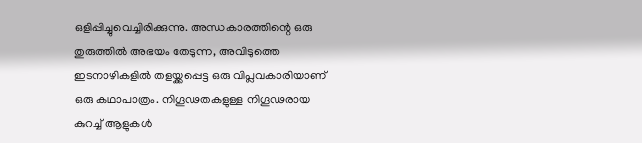ഒളിപ്പിച്ചുവെച്ചിരിക്കുന്നു. അന്ധകാരത്തിന്റെ ഒരു തുരുത്തിൽ അഭയം തേടുന്ന, അവിടുത്തെ ഇടനാഴികളിൽ തളയ്ക്കപ്പെട്ട ഒരു വിപ്ലവകാരിയാണ് ഒരു കഥാപാത്രം. നിഗൂഢതകളുള്ള നിഗൂഢരായ കുറച്ച് ആളുകൾ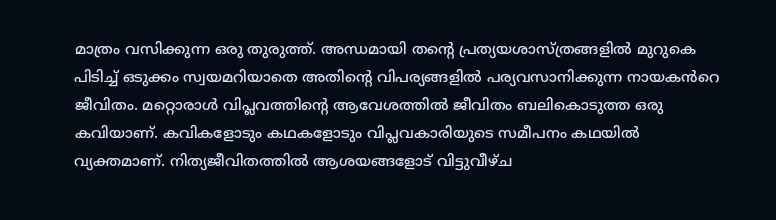മാത്രം വസിക്കുന്ന ഒരു തുരുത്ത്. അന്ധമായി തന്റെ പ്രത്യയശാസ്ത്രങ്ങളിൽ മുറുകെ പിടിച്ച് ഒടുക്കം സ്വയമറിയാതെ അതിന്റെ വിപര്യങ്ങളിൽ പര്യവസാനിക്കുന്ന നായകൻറെ ജീവിതം. മറ്റൊരാൾ വിപ്ലവത്തിന്റെ ആവേശത്തിൽ ജീവിതം ബലികൊടുത്ത ഒരു കവിയാണ്. കവികളോടും കഥകളോടും വിപ്ലവകാരിയുടെ സമീപനം കഥയിൽ വ്യക്തമാണ്. നിത്യജീവിതത്തിൽ ആശയങ്ങളോട് വിട്ടുവീഴ്ച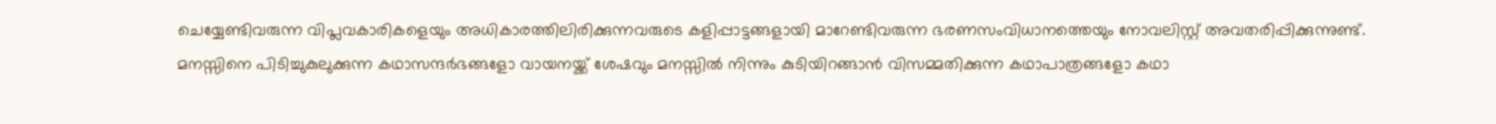ചെയ്യേണ്ടിവരുന്ന വിപ്ലവകാരികളെയും അധികാരത്തിലിരിക്കുന്നവരുടെ കളിപ്പാട്ടങ്ങളായി മാറേണ്ടിവരുന്ന ഭരണസംവിധാനത്തെയും നോവലിസ്റ്റ് അവതരിപ്പിക്കുന്നുണ്ട്.
മനസ്സിനെ പിടിച്ചുകുലുക്കുന്ന കഥാസന്ദർഭങ്ങളോ വായനയ്ക്ക് ശേഷവും മനസ്സിൽ നിന്നും കുടിയിറങ്ങാൻ വിസമ്മതിക്കുന്ന കഥാപാത്രങ്ങളോ കഥാ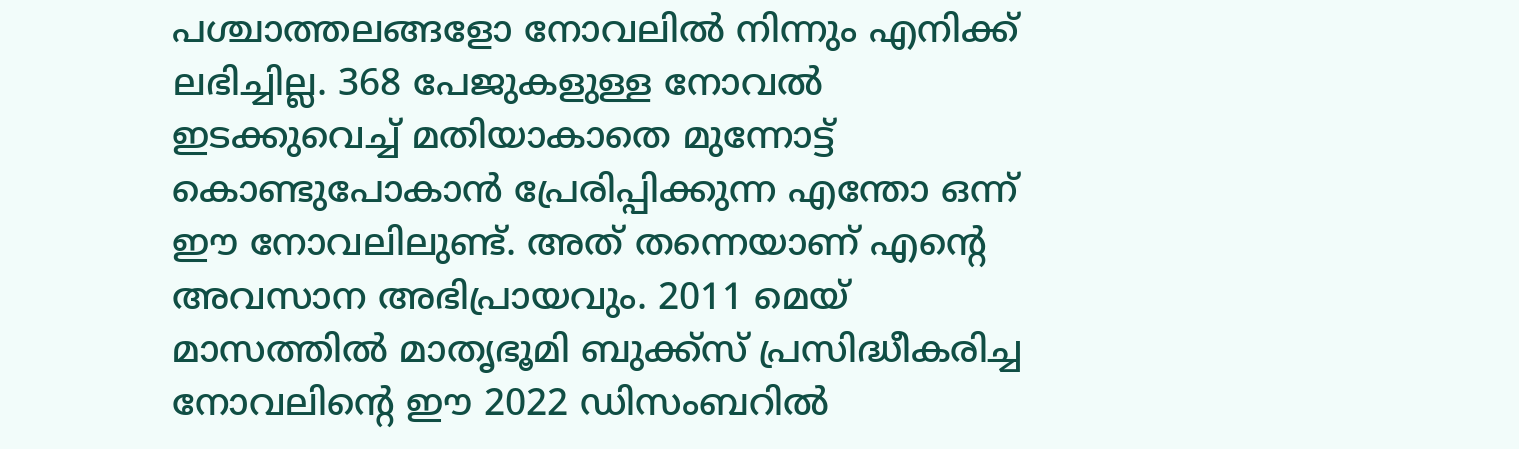പശ്ചാത്തലങ്ങളോ നോവലിൽ നിന്നും എനിക്ക് ലഭിച്ചില്ല. 368 പേജുകളുള്ള നോവൽ ഇടക്കുവെച്ച് മതിയാകാതെ മുന്നോട്ട് കൊണ്ടുപോകാൻ പ്രേരിപ്പിക്കുന്ന എന്തോ ഒന്ന് ഈ നോവലിലുണ്ട്. അത് തന്നെയാണ് എന്റെ അവസാന അഭിപ്രായവും. 2011 മെയ് മാസത്തിൽ മാതൃഭൂമി ബുക്ക്സ് പ്രസിദ്ധീകരിച്ച നോവലിന്റെ ഈ 2022 ഡിസംബറിൽ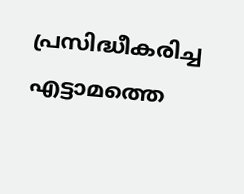പ്രസിദ്ധീകരിച്ച എട്ടാമത്തെ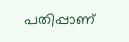പതിപ്പാണ്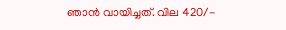ഞാൻ വായിച്ചത്. വില 420/-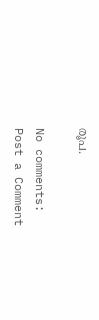രൂപ.

No comments:
Post a Comment